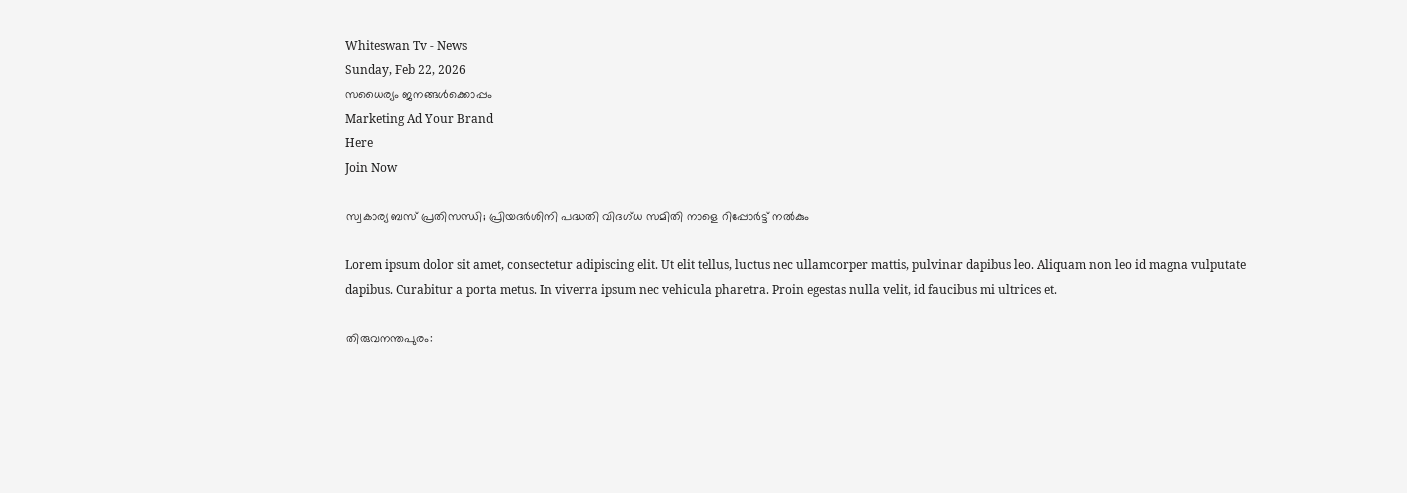Whiteswan Tv - News
Sunday, Feb 22, 2026
സധൈര്യം ജനങ്ങൾക്കൊപ്പം
Marketing Ad Your Brand
Here
Join Now

സ്വകാര്യ ബസ് പ്രതിസന്ധി; പ്രിയദർശിനി പദ്ധതി വിദഗ്ധ സമിതി നാളെ റിപ്പോർട്ട് നൽകും

Lorem ipsum dolor sit amet, consectetur adipiscing elit. Ut elit tellus, luctus nec ullamcorper mattis, pulvinar dapibus leo. Aliquam non leo id magna vulputate dapibus. Curabitur a porta metus. In viverra ipsum nec vehicula pharetra. Proin egestas nulla velit, id faucibus mi ultrices et.

തിരുവനന്തപുരം: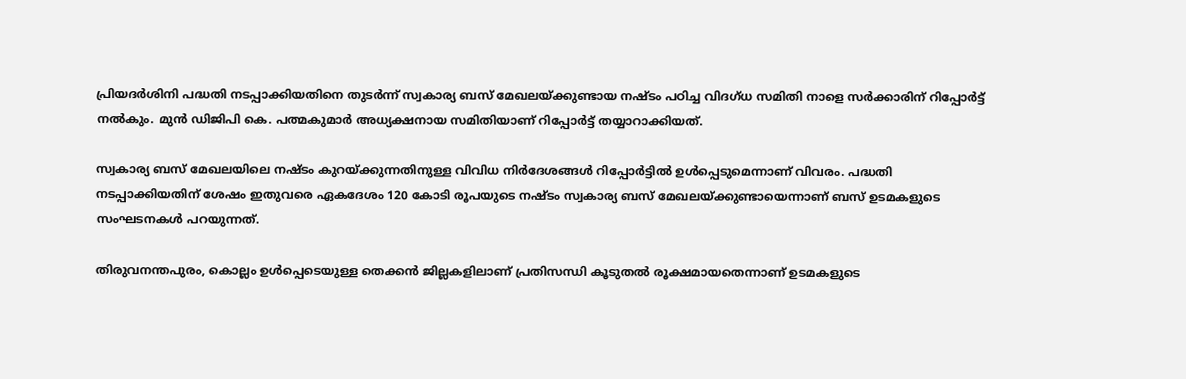പ്രിയദർശിനി പദ്ധതി നടപ്പാക്കിയതിനെ തുടർന്ന് സ്വകാര്യ ബസ് മേഖലയ്ക്കുണ്ടായ നഷ്ടം പഠിച്ച വിദഗ്ധ സമിതി നാളെ സർക്കാരിന് റിപ്പോർട്ട് നൽകും. മുൻ ഡിജിപി കെ. പത്മകുമാർ അധ്യക്ഷനായ സമിതിയാണ് റിപ്പോർട്ട് തയ്യാറാക്കിയത്.

സ്വകാര്യ ബസ് മേഖലയിലെ നഷ്ടം കുറയ്ക്കുന്നതിനുള്ള വിവിധ നിർദേശങ്ങൾ റിപ്പോർട്ടിൽ ഉൾപ്പെടുമെന്നാണ് വിവരം. പദ്ധതി നടപ്പാക്കിയതിന് ശേഷം ഇതുവരെ ഏകദേശം 120 കോടി രൂപയുടെ നഷ്ടം സ്വകാര്യ ബസ് മേഖലയ്ക്കുണ്ടായെന്നാണ് ബസ് ഉടമകളുടെ സംഘടനകൾ പറയുന്നത്.

തിരുവനന്തപുരം, കൊല്ലം ഉൾപ്പെടെയുള്ള തെക്കൻ ജില്ലകളിലാണ് പ്രതിസന്ധി കൂടുതൽ രൂക്ഷമായതെന്നാണ് ഉടമകളുടെ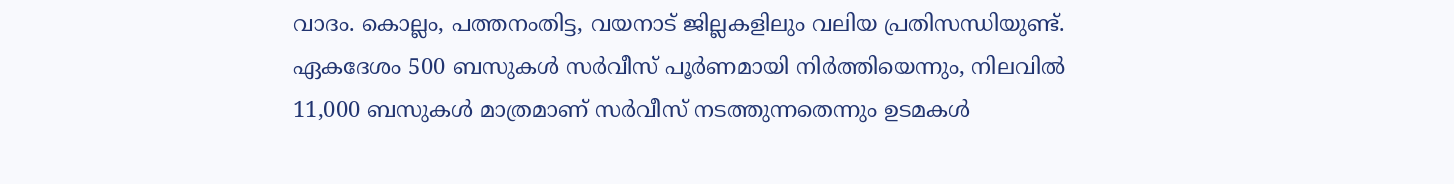വാദം. കൊല്ലം, പത്തനംതിട്ട, വയനാട് ജില്ലകളിലും വലിയ പ്രതിസന്ധിയുണ്ട്. ഏകദേശം 500 ബസുകൾ സർവീസ് പൂർണമായി നിർത്തിയെന്നും, നിലവിൽ 11,000 ബസുകൾ മാത്രമാണ് സർവീസ് നടത്തുന്നതെന്നും ഉടമകൾ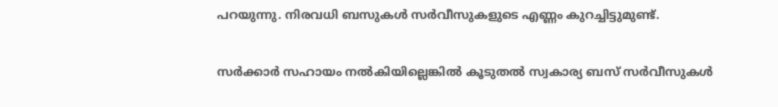പറയുന്നു. നിരവധി ബസുകൾ സർവീസുകളുടെ എണ്ണം കുറച്ചിട്ടുമുണ്ട്.

സർക്കാർ സഹായം നൽകിയില്ലെങ്കിൽ കൂടുതൽ സ്വകാര്യ ബസ് സർവീസുകൾ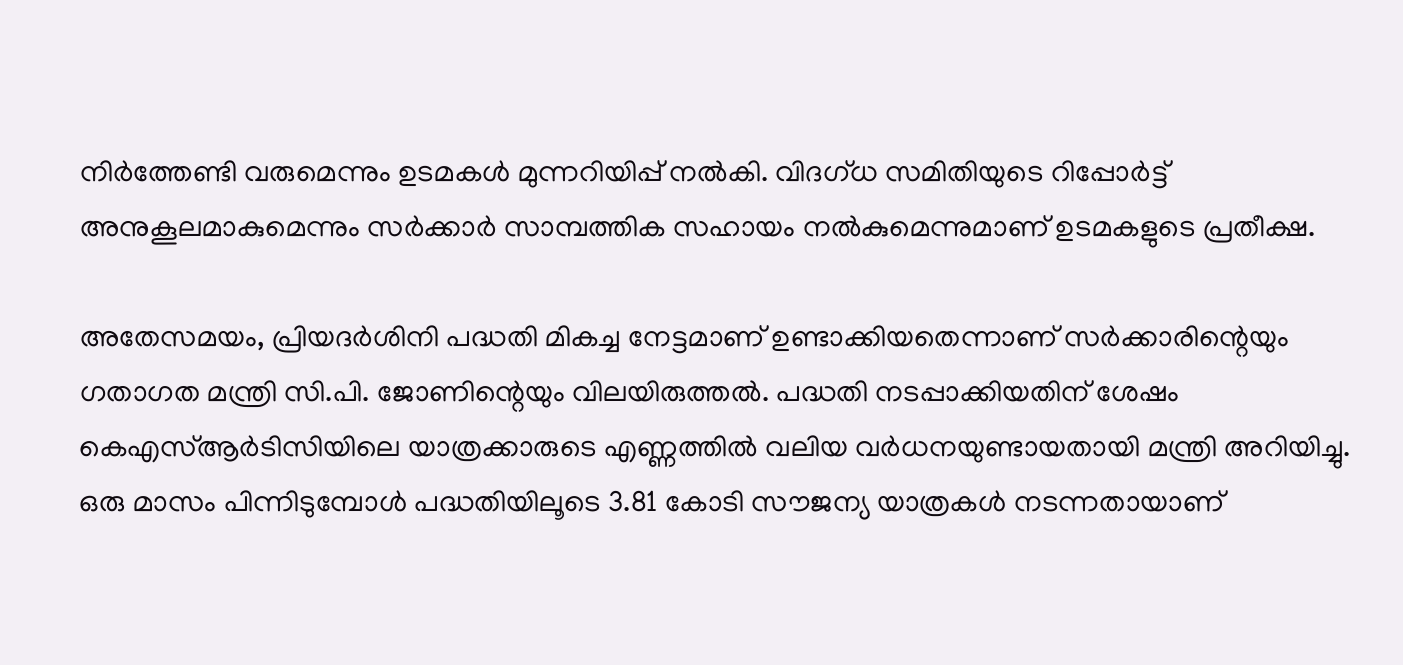നിർത്തേണ്ടി വരുമെന്നും ഉടമകൾ മുന്നറിയിപ്പ് നൽകി. വിദഗ്ധ സമിതിയുടെ റിപ്പോർട്ട് അനുകൂലമാകുമെന്നും സർക്കാർ സാമ്പത്തിക സഹായം നൽകുമെന്നുമാണ് ഉടമകളുടെ പ്രതീക്ഷ.

അതേസമയം, പ്രിയദർശിനി പദ്ധതി മികച്ച നേട്ടമാണ് ഉണ്ടാക്കിയതെന്നാണ് സർക്കാരിന്റെയും ഗതാഗത മന്ത്രി സി.പി. ജോണിന്റെയും വിലയിരുത്തൽ. പദ്ധതി നടപ്പാക്കിയതിന് ശേഷം കെഎസ്ആർടിസിയിലെ യാത്രക്കാരുടെ എണ്ണത്തിൽ വലിയ വർധനയുണ്ടായതായി മന്ത്രി അറിയിച്ചു. ഒരു മാസം പിന്നിടുമ്പോൾ പദ്ധതിയിലൂടെ 3.81 കോടി സൗജന്യ യാത്രകൾ നടന്നതായാണ്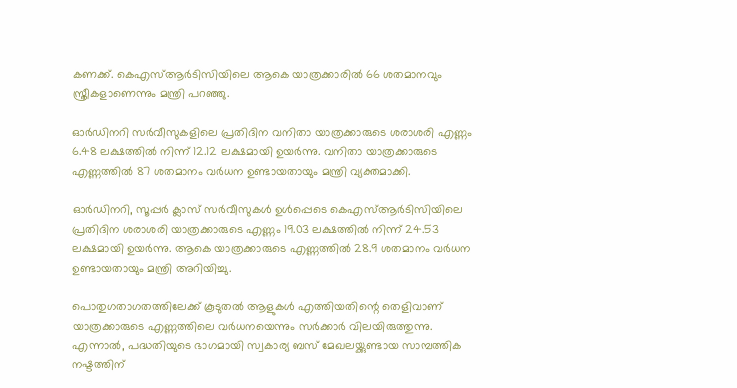കണക്ക്. കെഎസ്ആർടിസിയിലെ ആകെ യാത്രക്കാരിൽ 66 ശതമാനവും സ്ത്രീകളാണെന്നും മന്ത്രി പറഞ്ഞു.

ഓർഡിനറി സർവീസുകളിലെ പ്രതിദിന വനിതാ യാത്രക്കാരുടെ ശരാശരി എണ്ണം 6.48 ലക്ഷത്തിൽ നിന്ന് 12.12 ലക്ഷമായി ഉയർന്നു. വനിതാ യാത്രക്കാരുടെ എണ്ണത്തിൽ 87 ശതമാനം വർധന ഉണ്ടായതായും മന്ത്രി വ്യക്തമാക്കി.

ഓർഡിനറി, സൂപ്പർ ക്ലാസ് സർവീസുകൾ ഉൾപ്പെടെ കെഎസ്ആർടിസിയിലെ പ്രതിദിന ശരാശരി യാത്രക്കാരുടെ എണ്ണം 19.03 ലക്ഷത്തിൽ നിന്ന് 24.53 ലക്ഷമായി ഉയർന്നു. ആകെ യാത്രക്കാരുടെ എണ്ണത്തിൽ 28.9 ശതമാനം വർധന ഉണ്ടായതായും മന്ത്രി അറിയിച്ചു.

പൊതുഗതാഗതത്തിലേക്ക് കൂടുതൽ ആളുകൾ എത്തിയതിന്റെ തെളിവാണ് യാത്രക്കാരുടെ എണ്ണത്തിലെ വർധനയെന്നും സർക്കാർ വിലയിരുത്തുന്നു. എന്നാൽ, പദ്ധതിയുടെ ഭാഗമായി സ്വകാര്യ ബസ് മേഖലയ്ക്കുണ്ടായ സാമ്പത്തിക നഷ്ടത്തിന്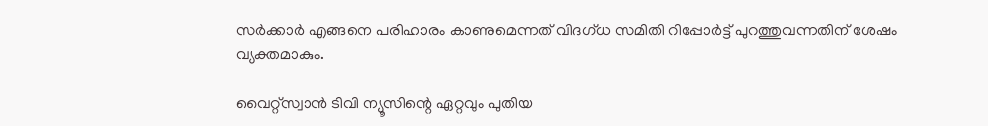സർക്കാർ എങ്ങനെ പരിഹാരം കാണുമെന്നത് വിദഗ്ധ സമിതി റിപ്പോർട്ട് പുറത്തുവന്നതിന് ശേഷം വ്യക്തമാകും.

വൈറ്റ്സ്വാൻ ടിവി ന്യൂസിന്റെ ഏറ്റവും പുതിയ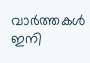വാർത്തകൾ ഇനി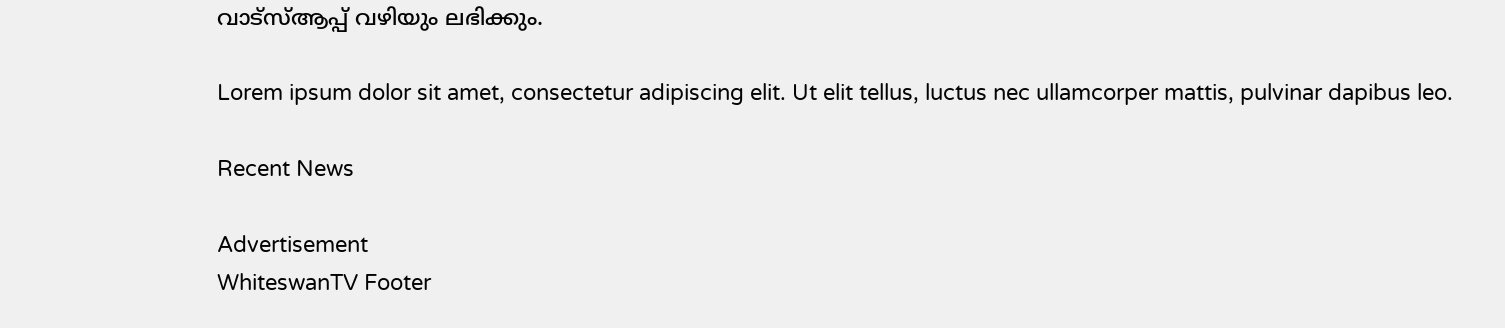വാട്സ്ആപ്പ് വഴിയും ലഭിക്കും.

Lorem ipsum dolor sit amet, consectetur adipiscing elit. Ut elit tellus, luctus nec ullamcorper mattis, pulvinar dapibus leo.

Recent News

Advertisement
WhiteswanTV Footer